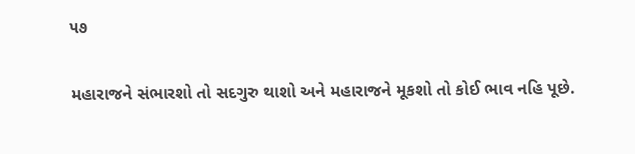૫૭

મહારાજને સંભારશો તો સદગુરુ થાશો અને મહારાજને મૂકશો તો કોઈ ભાવ નહિ પૂછે.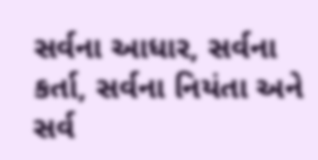સર્વના આધાર, સર્વના કર્તા, સર્વના નિયંતા અને સર્વ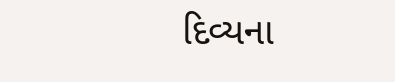દિવ્યના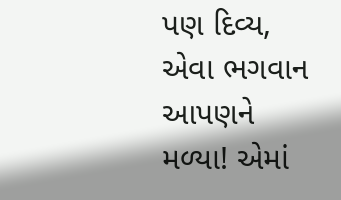પણ દિવ્ય, એવા ભગવાન આપણને મળ્યા! એમાં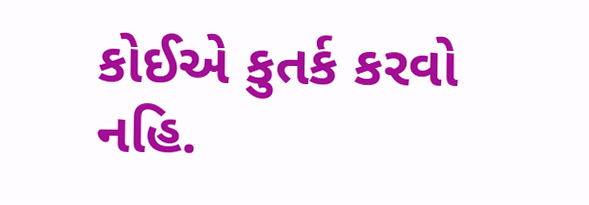કોઈએ કુતર્ક કરવો નહિ.